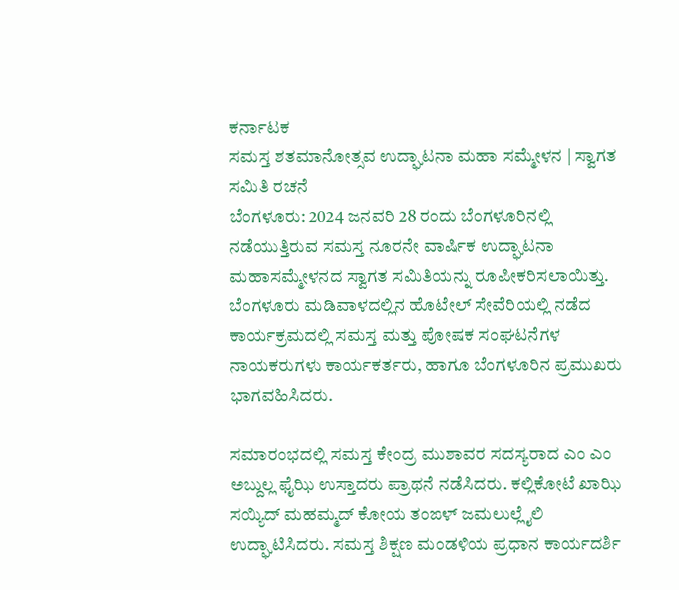ಕರ್ನಾಟಕ
ಸಮಸ್ತ ಶತಮಾನೋತ್ಸವ ಉದ್ಘಾಟನಾ ಮಹಾ ಸಮ್ಮೇಳನ | ಸ್ವಾಗತ ಸಮಿತಿ ರಚನೆ
ಬೆಂಗಳೂರು: 2024 ಜನವರಿ 28 ರಂದು ಬೆಂಗಳೂರಿನಲ್ಲಿ ನಡೆಯುತ್ತಿರುವ ಸಮಸ್ತ ನೂರನೇ ವಾರ್ಷಿಕ ಉದ್ಘಾಟನಾ ಮಹಾಸಮ್ಮೇಳನದ ಸ್ವಾಗತ ಸಮಿತಿಯನ್ನು ರೂಪೀಕರಿಸಲಾಯಿತ್ತು.
ಬೆಂಗಳೂರು ಮಡಿವಾಳದಲ್ಲಿನ ಹೊಟೇಲ್ ಸೇವೆರಿಯಲ್ಲಿ ನಡೆದ ಕಾರ್ಯಕ್ರಮದಲ್ಲಿ ಸಮಸ್ತ ಮತ್ತು ಪೋಷಕ ಸಂಘಟನೆಗಳ ನಾಯಕರುಗಳು ಕಾರ್ಯಕರ್ತರು, ಹಾಗೂ ಬೆಂಗಳೂರಿನ ಪ್ರಮುಖರು ಭಾಗವಹಿಸಿದರು.

ಸಮಾರಂಭದಲ್ಲಿ ಸಮಸ್ತ ಕೇಂದ್ರ ಮುಶಾವರ ಸದಸ್ಯರಾದ ಎಂ ಎಂ ಅಬ್ದುಲ್ಲ ಫೈಝಿ ಉಸ್ತಾದರು ಪ್ರಾಥನೆ ನಡೆಸಿದರು. ಕಲ್ಲಿಕೋಟೆ ಖಾಝಿ ಸಯ್ಯಿದ್ ಮಹಮ್ಮದ್ ಕೋಯ ತಂಙಳ್ ಜಮಲುಲ್ಲೈಲಿ ಉದ್ಘಾಟಿಸಿದರು. ಸಮಸ್ತ ಶಿಕ್ಷಣ ಮಂಡಳಿಯ ಪ್ರಧಾನ ಕಾರ್ಯದರ್ಶಿ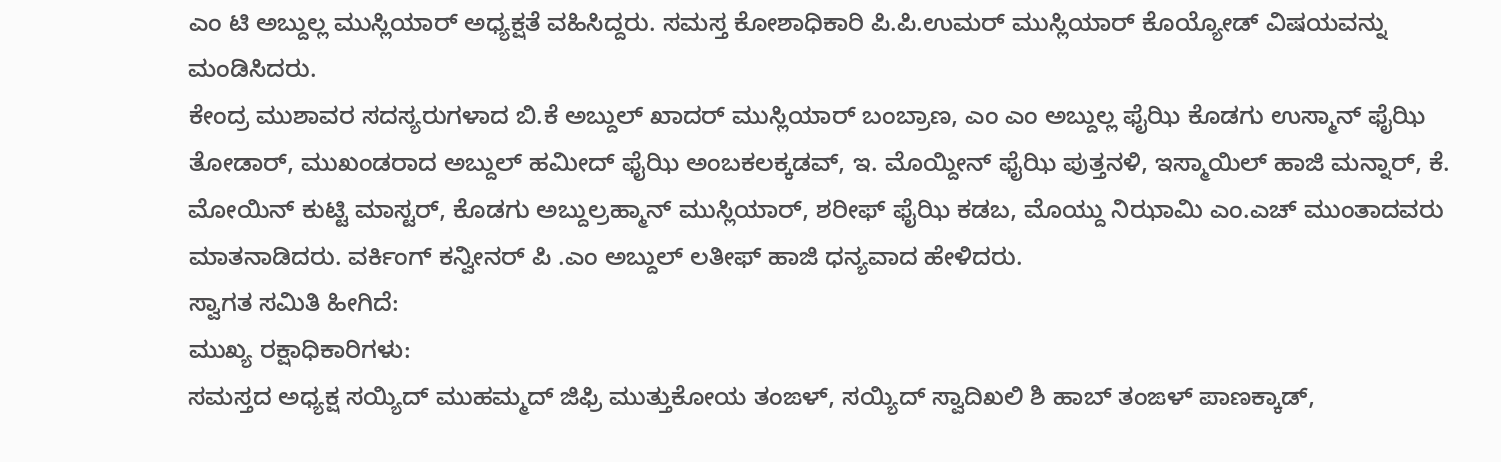ಎಂ ಟಿ ಅಬ್ದುಲ್ಲ ಮುಸ್ಲಿಯಾರ್ ಅಧ್ಯಕ್ಷತೆ ವಹಿಸಿದ್ದರು. ಸಮಸ್ತ ಕೋಶಾಧಿಕಾರಿ ಪಿ.ಪಿ.ಉಮರ್ ಮುಸ್ಲಿಯಾರ್ ಕೊಯ್ಯೋಡ್ ವಿಷಯವನ್ನು ಮಂಡಿಸಿದರು.
ಕೇಂದ್ರ ಮುಶಾವರ ಸದಸ್ಯರುಗಳಾದ ಬಿ.ಕೆ ಅಬ್ದುಲ್ ಖಾದರ್ ಮುಸ್ಲಿಯಾರ್ ಬಂಬ್ರಾಣ, ಎಂ ಎಂ ಅಬ್ದುಲ್ಲ ಫೈಝಿ ಕೊಡಗು ಉಸ್ಮಾನ್ ಫೈಝಿ ತೋಡಾರ್, ಮುಖಂಡರಾದ ಅಬ್ದುಲ್ ಹಮೀದ್ ಫೈಝಿ ಅಂಬಕಲಕ್ಕಡವ್, ಇ. ಮೊಯ್ದೀನ್ ಫೈಝಿ ಪುತ್ತನಳಿ, ಇಸ್ಮಾಯಿಲ್ ಹಾಜಿ ಮನ್ನಾರ್, ಕೆ. ಮೋಯಿನ್ ಕುಟ್ಟಿ ಮಾಸ್ಟರ್, ಕೊಡಗು ಅಬ್ದುಲ್ರಹ್ಮಾನ್ ಮುಸ್ಲಿಯಾರ್, ಶರೀಫ್ ಫೈಝಿ ಕಡಬ, ಮೊಯ್ದು ನಿಝಾಮಿ ಎಂ.ಎಚ್ ಮುಂತಾದವರು ಮಾತನಾಡಿದರು. ವರ್ಕಿಂಗ್ ಕನ್ವೀನರ್ ಪಿ .ಎಂ ಅಬ್ದುಲ್ ಲತೀಫ್ ಹಾಜಿ ಧನ್ಯವಾದ ಹೇಳಿದರು.
ಸ್ವಾಗತ ಸಮಿತಿ ಹೀಗಿದೆ:
ಮುಖ್ಯ ರಕ್ಷಾಧಿಕಾರಿಗಳು:
ಸಮಸ್ತದ ಅಧ್ಯಕ್ಷ ಸಯ್ಯಿದ್ ಮುಹಮ್ಮದ್ ಜಿಫ್ರಿ ಮುತ್ತುಕೋಯ ತಂಙಳ್, ಸಯ್ಯಿದ್ ಸ್ವಾದಿಖಲಿ ಶಿ ಹಾಬ್ ತಂಙಳ್ ಪಾಣಕ್ಕಾಡ್,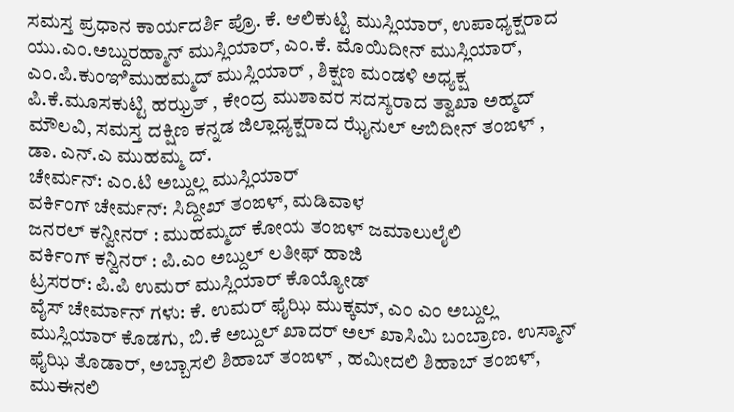ಸಮಸ್ತ ಪ್ರಧಾನ ಕಾರ್ಯದರ್ಶಿ ಪ್ರೊ. ಕೆ. ಆಲಿಕುಟ್ಟಿ ಮುಸ್ಲಿಯಾರ್, ಉಪಾಧ್ಯಕ್ಷರಾದ ಯು.ಎಂ.ಅಬ್ದುರಹ್ಮಾನ್ ಮುಸ್ಲಿಯಾರ್, ಎಂ.ಕೆ. ಮೊಯಿದೀನ್ ಮುಸ್ಲಿಯಾರ್, ಎಂ.ಪಿ.ಕುಂಞಿಮುಹಮ್ಮದ್ ಮುಸ್ಲಿಯಾರ್ , ಶಿಕ್ಷಣ ಮಂಡಳಿ ಅಧ್ಯಕ್ಷ ಪಿ.ಕೆ.ಮೂಸಕುಟ್ಟಿ ಹಝ್ರತ್ , ಕೇಂದ್ರ ಮುಶಾವರ ಸದಸ್ಯರಾದ ತ್ವಾಖಾ ಅಹ್ಮದ್ ಮೌಲವಿ, ಸಮಸ್ತ ದಕ್ಷಿಣ ಕನ್ನಡ ಜಿಲ್ಲಾಧ್ಯಕ್ಷರಾದ ಝೈನುಲ್ ಆಬಿದೀನ್ ತಂಙಳ್ , ಡಾ. ಎನ್.ಎ ಮುಹಮ್ಮ ದ್.
ಚೇರ್ಮನ್: ಎಂ.ಟಿ ಅಬ್ದುಲ್ಲ ಮುಸ್ಲಿಯಾರ್
ವರ್ಕಿಂಗ್ ಚೇರ್ಮನ್: ಸಿದ್ದೀಖ್ ತಂಙಳ್, ಮಡಿವಾಳ
ಜನರಲ್ ಕನ್ವೀನರ್ : ಮುಹಮ್ಮದ್ ಕೋಯ ತಂಙಳ್ ಜಮಾಲುಲೈಲಿ
ವರ್ಕಿಂಗ್ ಕನ್ವಿನರ್ : ಪಿ.ಎಂ ಅಬ್ದುಲ್ ಲತೀಫ್ ಹಾಜಿ
ಟ್ರಸರರ್: ಪಿ.ಪಿ ಉಮರ್ ಮುಸ್ಲಿಯಾರ್ ಕೊಯ್ಯೋಡ್
ವೈಸ್ ಚೇರ್ಮಾನ್ ಗಳು: ಕೆ. ಉಮರ್ ಫೈಝಿ ಮುಕ್ಕಮ್, ಎಂ ಎಂ ಅಬ್ದುಲ್ಲ ಮುಸ್ಲಿಯಾರ್ ಕೊಡಗು, ಬಿ.ಕೆ ಅಬ್ದುಲ್ ಖಾದರ್ ಅಲ್ ಖಾಸಿಮಿ ಬಂಬ್ರಾಣ. ಉಸ್ಮಾನ್ ಫೈಝಿ ತೊಡಾರ್, ಅಬ್ಬಾಸಲಿ ಶಿಹಾಬ್ ತಂಙಳ್ , ಹಮೀದಲಿ ಶಿಹಾಬ್ ತಂಙಳ್, ಮುಈನಲಿ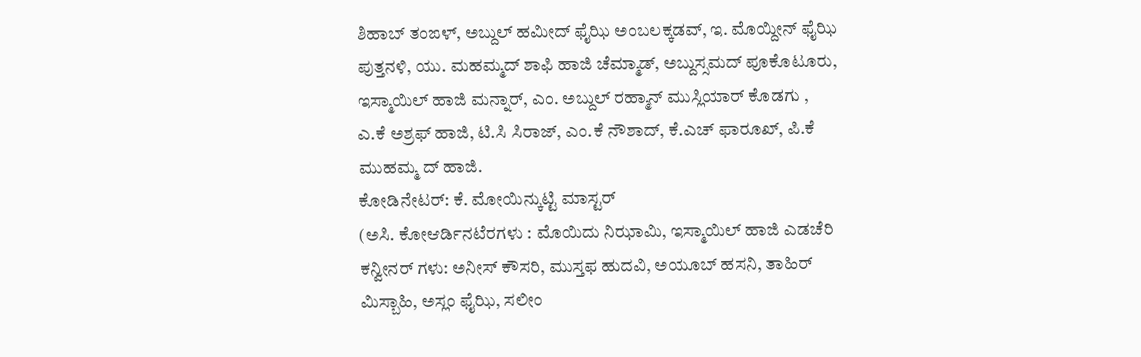ಶಿಹಾಬ್ ತಂಙಳ್, ಅಬ್ದುಲ್ ಹಮೀದ್ ಫೈಝಿ ಅಂಬಲಕ್ಕಡವ್, ಇ. ಮೊಯ್ದೀನ್ ಫೈಝಿ ಪುತ್ತನಳಿ, ಯು. ಮಹಮ್ಮದ್ ಶಾಫಿ ಹಾಜಿ ಚೆಮ್ಮಾಡ್, ಅಬ್ದುಸ್ಸಮದ್ ಪೂಕೊಟೂರು, ಇಸ್ಮಾಯಿಲ್ ಹಾಜಿ ಮನ್ನಾರ್, ಎಂ. ಅಬ್ದುಲ್ ರಹ್ಮಾನ್ ಮುಸ್ಲಿಯಾರ್ ಕೊಡಗು , ಎ.ಕೆ ಅಶ್ರಫ್ ಹಾಜಿ, ಟಿ.ಸಿ ಸಿರಾಜ್, ಎಂ.ಕೆ ನೌಶಾದ್, ಕೆ.ಎಚ್ ಫಾರೂಖ್, ಪಿ.ಕೆ ಮುಹಮ್ಮ ದ್ ಹಾಜಿ.
ಕೋಡಿನೇಟರ್: ಕೆ. ಮೋಯಿನ್ಕುಟ್ಟಿ ಮಾಸ್ಟರ್
(ಅಸಿ. ಕೋಆರ್ಡಿನಟೆರಗಳು : ಮೊಯಿದು ನಿಝಾಮಿ, ಇಸ್ಮಾಯಿಲ್ ಹಾಜಿ ಎಡಚೆರಿ
ಕನ್ವೀನರ್ ಗಳು: ಅನೀಸ್ ಕೌಸರಿ, ಮುಸ್ತಫ ಹುದವಿ, ಅಯೂಬ್ ಹಸನಿ, ತಾಹಿರ್ ಮಿಸ್ಬಾಹಿ, ಅಸ್ಲಂ ಫೈಝಿ, ಸಲೀಂ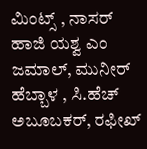ಮಿಂಟ್ಸ್ , ನಾಸರ್ ಹಾಜಿ ಯಶ್ವ ಎಂ ಜಮಾಲ್, ಮುನೀರ್ ಹೆಬ್ಬಾಳ , ಸಿ.ಹೆಚ್ ಅಬೂಬಕರ್, ರಫೀಖ್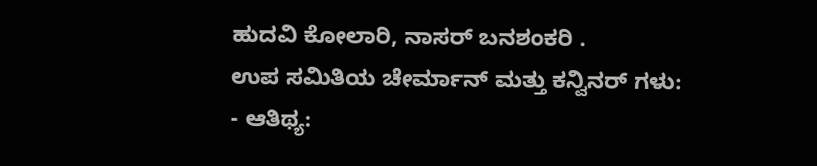ಹುದವಿ ಕೋಲಾರಿ, ನಾಸರ್ ಬನಶಂಕರಿ .
ಉಪ ಸಮಿತಿಯ ಚೇರ್ಮಾನ್ ಮತ್ತು ಕನ್ವಿನರ್ ಗಳು:
- ಆತಿಥ್ಯ: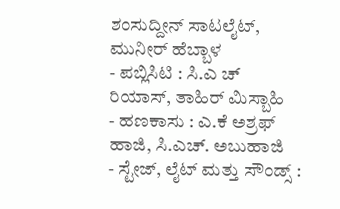ಶಂಸುದ್ದೀನ್ ಸಾಟಲೈಟ್, ಮುನೀರ್ ಹೆಬ್ಬಾಳ
- ಪಬ್ಲಿಸಿಟಿ : ಸಿ.ಎ ಚ್ ರಿಯಾಸ್, ತಾಹಿರ್ ಮಿಸ್ಬಾಹಿ
- ಹಣಕಾಸು : ಎ.ಕೆ ಅಶ್ರಫ್ ಹಾಜಿ, ಸಿ.ಎಚ್. ಅಬುಹಾಜಿ
- ಸ್ಟೇಜ್, ಲೈಟ್ ಮತ್ತು ಸೌಂಡ್ಸ್ :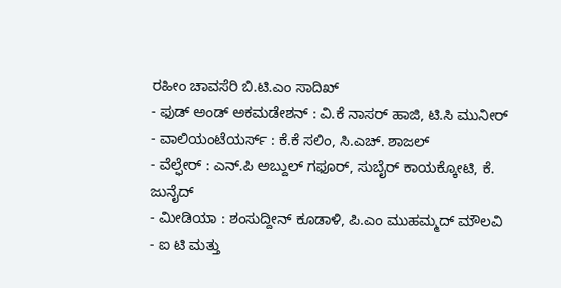ರಹೀಂ ಚಾವಸೆರಿ ಬಿ.ಟಿ.ಎಂ ಸಾದಿಖ್
- ಫುಡ್ ಅಂಡ್ ಅಕಮಡೇಶನ್ : ವಿ.ಕೆ ನಾಸರ್ ಹಾಜಿ, ಟಿ.ಸಿ ಮುನೀರ್
- ವಾಲಿಯಂಟೆಯರ್ಸ್ : ಕೆ.ಕೆ ಸಲಿಂ, ಸಿ.ಎಚ್. ಶಾಜಲ್
- ವೆಲ್ಫೇರ್ : ಎನ್.ಪಿ ಅಬ್ದುಲ್ ಗಫೂರ್, ಸುಬೈರ್ ಕಾಯಕ್ಕೋಟಿ, ಕೆ. ಜುನೈದ್
- ಮೀಡಿಯಾ : ಶಂಸುದ್ದೀನ್ ಕೂಡಾಳಿ, ಪಿ.ಎಂ ಮುಹಮ್ಮದ್ ಮೌಲವಿ
- ಐ ಟಿ ಮತ್ತು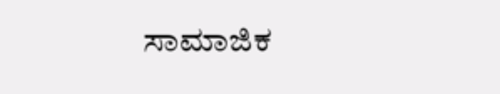ಸಾಮಾಜಿಕ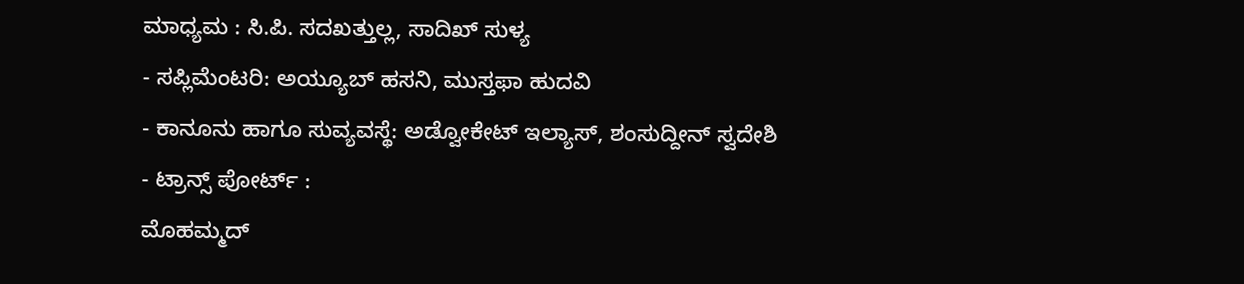ಮಾಧ್ಯಮ : ಸಿ.ಪಿ. ಸದಖತ್ತುಲ್ಲ, ಸಾದಿಖ್ ಸುಳ್ಯ
- ಸಪ್ಲಿಮೆಂಟರಿ: ಅಯ್ಯೂಬ್ ಹಸನಿ, ಮುಸ್ತಫಾ ಹುದವಿ
- ಕಾನೂನು ಹಾಗೂ ಸುವ್ಯವಸ್ಥೆ: ಅಡ್ವೋಕೇಟ್ ಇಲ್ಯಾಸ್, ಶಂಸುದ್ದೀನ್ ಸ್ವದೇಶಿ
- ಟ್ರಾನ್ಸ್ ಪೋರ್ಟ್ :
ಮೊಹಮ್ಮದ್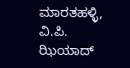ಮಾರತಹಳ್ಳಿ, ವಿ.ಪಿ. ಝಿಯಾದ್